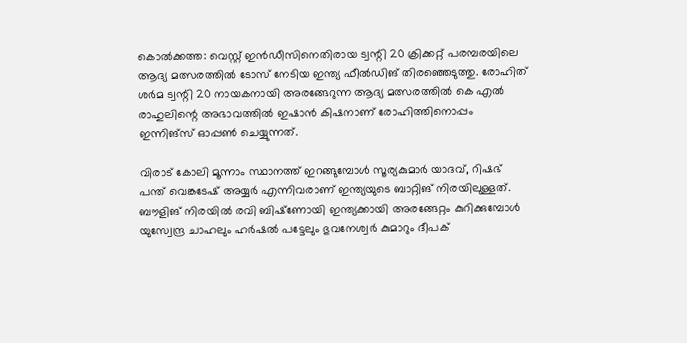കൊൽക്കത്ത: വെസ്റ്റ് ഇൻഡീസിനെതിരായ ട്വന്റി 20 ക്രിക്കറ്റ് പരമ്പരയിലെ ആദ്യ മത്സരത്തിൽ ടോസ് നേടിയ ഇന്ത്യ ഫീൽഡിങ് തിരഞ്ഞെടുത്തു. രോഹിത് ശർമ ട്വന്റി 20 നായകനായി അരങ്ങേറുന്ന ആദ്യ മത്സരത്തിൽ കെ എൽ രാഹുലിന്റെ അഭാവത്തിൽ ഇഷാൻ കിഷനാണ് രോഹിത്തിനൊപ്പം ഇന്നിങ്‌സ് ഓപ്പൺ ചെയ്യുന്നത്.

വിരാട് കോലി മൂന്നാം സ്ഥാനത്ത് ഇറങ്ങുമ്പോൾ സൂര്യകുമാർ യാദവ്, റിഷഭ് പന്ത് വെങ്കടേഷ് അയ്യർ എന്നിവരാണ് ഇന്ത്യയുടെ ബാറ്റിങ് നിരയിലുള്ളത്. ബൗളിങ് നിരയിൽ രവി ബിഷ്‌ണോയി ഇന്ത്യക്കായി അരങ്ങേറ്റം കുറിക്കുമ്പോൾ യുസ്വേന്ദ്ര ചാഹലും ഹർഷൽ പട്ടേലും ഭുവനേശ്വർ കുമാറും ദീപക്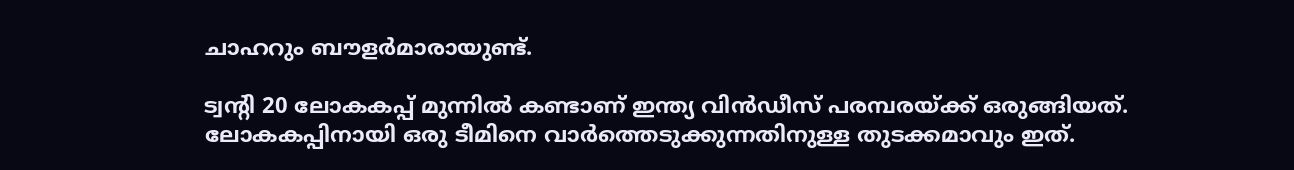ചാഹറും ബൗളർമാരായുണ്ട്.

ട്വന്റി 20 ലോകകപ്പ് മുന്നിൽ കണ്ടാണ് ഇന്ത്യ വിൻഡീസ് പരമ്പരയ്ക്ക് ഒരുങ്ങിയത്. ലോകകപ്പിനായി ഒരു ടീമിനെ വാർത്തെടുക്കുന്നതിനുള്ള തുടക്കമാവും ഇത്.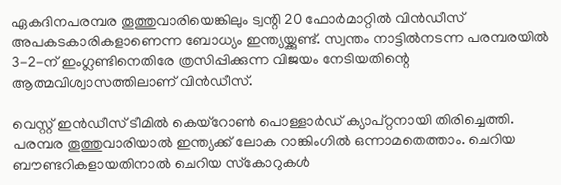ഏകദിനപരമ്പര തൂത്തുവാരിയെങ്കിലും ട്വന്റി 20 ഫോർമാറ്റിൽ വിൻഡീസ് അപകടകാരികളാണെന്ന ബോധ്യം ഇന്ത്യയ്ക്കുണ്ട്. സ്വന്തം നാട്ടിൽനടന്ന പരമ്പരയിൽ 3-2-ന് ഇംഗ്ലണ്ടിനെതിരേ ത്രസിപ്പിക്കുന്ന വിജയം നേടിയതിന്റെ ആത്മവിശ്വാസത്തിലാണ് വിൻഡീസ്.

വെസ്റ്റ് ഇൻഡീസ് ടീമിൽ കെയ്‌റോൺ പൊള്ളാർഡ് ക്യാപ്റ്റനായി തിരിച്ചെത്തി. പരമ്പര തൂത്തുവാരിയാൽ ഇന്ത്യക്ക് ലോക റാങ്കിംഗിൽ ഒന്നാമതെത്താം. ചെറിയ ബൗണ്ടറികളായതിനാൽ ചെറിയ സ്‌കോറുകൾ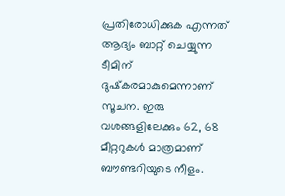പ്രതിരോധിക്കുക എന്നത് ആദ്യം ബാറ്റ് ചെയ്യുന്ന ടീമിന് ദുഷ്‌കരമാകുമെന്നാണ് സൂചന. ഇരു വശങ്ങളിലേക്കും 62, 68 മീറ്ററുകൾ മാത്രമാണ് ബൗണ്ടറിയുടെ നീളം.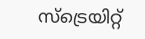സ്‌ട്രെയിറ്റ്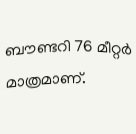ബൗണ്ടറി 76 മീറ്റർ മാത്രമാണ്.